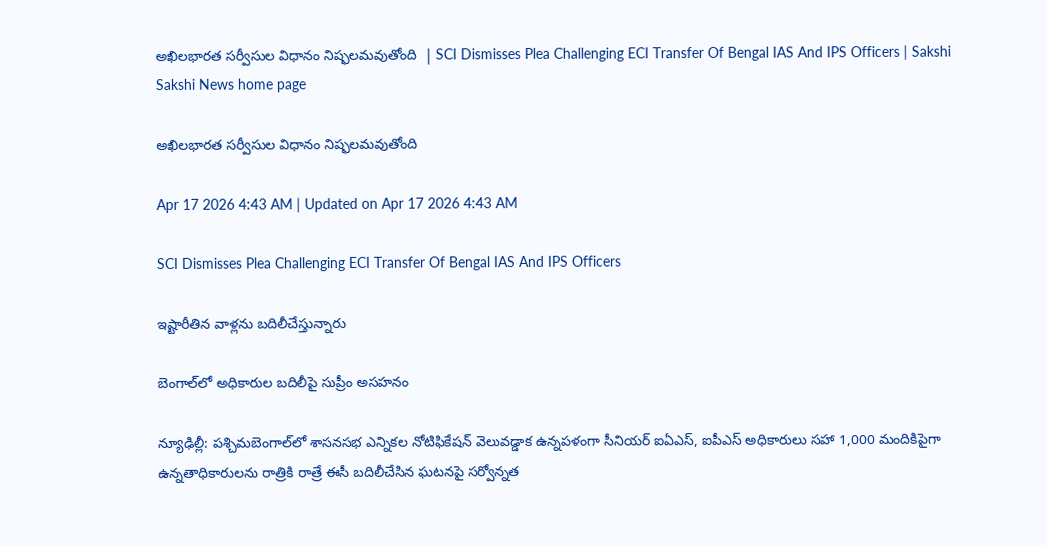అఖిలభారత సర్వీసుల విధానం నిష్ఫలమవుతోంది  | SCI Dismisses Plea Challenging ECI Transfer Of Bengal IAS And IPS Officers | Sakshi
Sakshi News home page

అఖిలభారత సర్వీసుల విధానం నిష్ఫలమవుతోంది

Apr 17 2026 4:43 AM | Updated on Apr 17 2026 4:43 AM

SCI Dismisses Plea Challenging ECI Transfer Of Bengal IAS And IPS Officers

ఇష్టారీతిన వాళ్లను బదిలీచేస్తున్నారు

బెంగాల్‌లో అధికారుల బదిలీపై సుప్రీం అసహనం

న్యూఢిల్లీ: పశ్చిమబెంగాల్‌లో శాసనసభ ఎన్నికల నోటిఫికేషన్‌ వెలువడ్డాక ఉన్నపళంగా సీనియర్‌ ఐఏఎస్, ఐపీఎస్‌ అధికారులు సహా 1,000 మందికిపైగా ఉన్నతాధికారులను రాత్రికి రాత్రే ఈసీ బదిలీచేసిన ఘటనపై సర్వోన్నత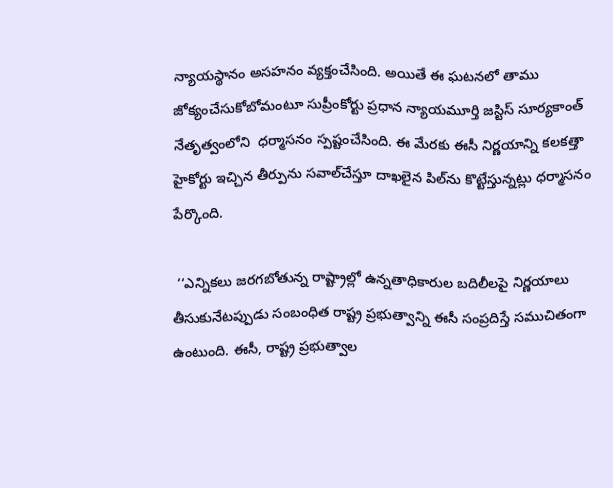న్యాయస్థానం అసహనం వ్యక్తంచేసింది. అయితే ఈ ఘటనలో తాము జోక్యంచేసుకోబోమంటూ సుప్రీంకోర్టు ప్రధాన న్యాయమూర్తి జస్టిస్‌ సూర్యకాంత్‌ నేతృత్వంలోని  ధర్మాసనం స్పష్టంచేసింది. ఈ మేరకు ఈసీ నిర్ణయాన్ని కలకత్తా హైకోర్టు ఇచ్చిన తీర్పును సవాల్‌చేస్తూ దాఖలైన పిల్‌ను కొట్టేస్తున్నట్లు ధర్మాసనం పేర్కొంది.

 ‘‘ఎన్నికలు జరగబోతున్న రాష్ట్రాల్లో ఉన్నతాధికారుల బదిలీలపై నిర్ణయాలు తీసుకునేటప్పుడు సంబంధిత రాష్ట్ర ప్రభుత్వాన్ని ఈసీ సంప్రదిస్తే సముచితంగా ఉంటుంది. ఈసీ, రాష్ట్ర ప్రభుత్వాల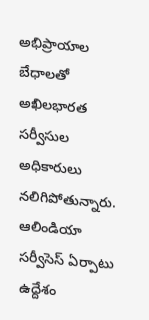అభిప్రాయాల బేధాలతో అఖిలభారత సర్వీసుల అధికారులు నలిగిపోతున్నారు. ఆలిండియా సర్వీసెస్‌ ఏర్పాటు ఉద్దేశం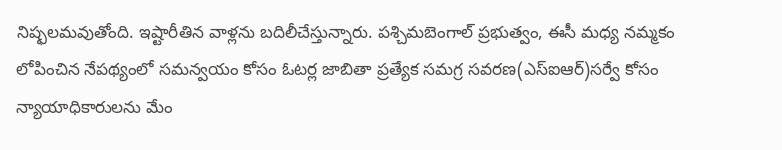నిష్ఫలమవుతోంది. ఇష్టారీతిన వాళ్లను బదిలీచేస్తున్నారు. పశ్చిమబెంగాల్‌ ప్రభుత్వం, ఈసీ మధ్య నమ్మకం లోపించిన నేపథ్యంలో సమన్వయం కోసం ఓటర్ల జాబితా ప్రత్యేక సమగ్ర సవరణ(ఎస్‌ఐఆర్‌)సర్వే కోసం న్యాయాధికారులను మేం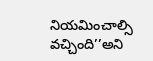నియమించాల్సి వచ్చింది’’అని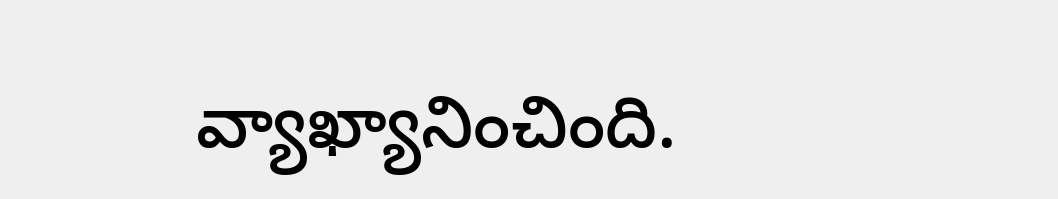వ్యాఖ్యానించింది.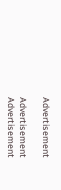Advertisement

Advertisement
Advertisement